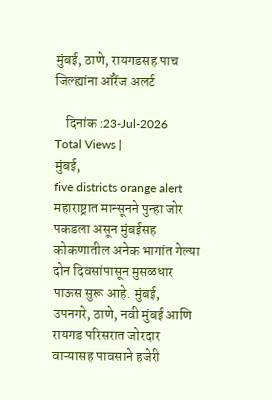मुंबई, ठाणे, रायगडसह पाच जिल्ह्यांना ऑरेंज अलर्ट

    दिनांक :23-Jul-2026
Total Views |
मुंबई,
five districts orange alert महाराष्ट्रात मान्सूनने पुन्हा जोर पकडला असून मुंबईसह कोकणातील अनेक भागांत गेल्या दोन दिवसांपासून मुसळधार पाऊस सुरू आहे. मुंबई, उपनगरे, ठाणे, नवी मुंबई आणि रायगड परिसरात जोरदार वाऱ्यासह पावसाने हजेरी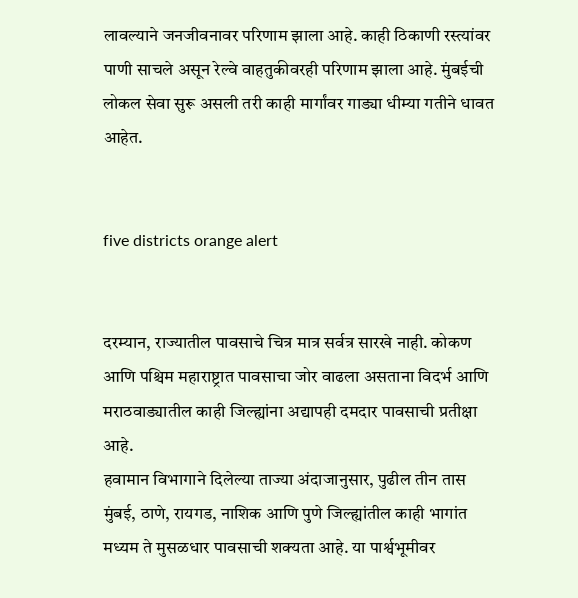लावल्याने जनजीवनावर परिणाम झाला आहे. काही ठिकाणी रस्त्यांवर पाणी साचले असून रेल्वे वाहतुकीवरही परिणाम झाला आहे. मुंबईची लोकल सेवा सुरू असली तरी काही मार्गांवर गाड्या धीम्या गतीने धावत आहेत.


five districts orange alert


दरम्यान, राज्यातील पावसाचे चित्र मात्र सर्वत्र सारखे नाही. कोकण आणि पश्चिम महाराष्ट्रात पावसाचा जोर वाढला असताना विदर्भ आणि मराठवाड्यातील काही जिल्ह्यांना अद्यापही दमदार पावसाची प्रतीक्षा आहे.
हवामान विभागाने दिलेल्या ताज्या अंदाजानुसार, पुढील तीन तास मुंबई, ठाणे, रायगड, नाशिक आणि पुणे जिल्ह्यांतील काही भागांत मध्यम ते मुसळधार पावसाची शक्यता आहे. या पार्श्वभूमीवर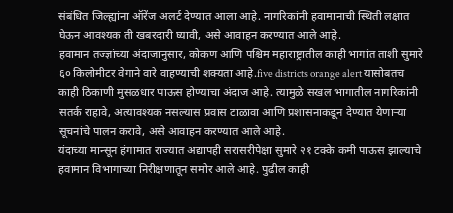संबंधित जिल्ह्यांना ऑरेंज अलर्ट देण्यात आला आहे. नागरिकांनी हवामानाची स्थिती लक्षात घेऊन आवश्यक ती खबरदारी घ्यावी, असे आवाहन करण्यात आले आहे.
हवामान तज्ज्ञांच्या अंदाजानुसार, कोकण आणि पश्चिम महाराष्ट्रातील काही भागांत ताशी सुमारे ६० किलोमीटर वेगाने वारे वाहण्याची शक्यता आहे.five districts orange alert यासोबतच काही ठिकाणी मुसळधार पाऊस होण्याचा अंदाज आहे. त्यामुळे सखल भागातील नागरिकांनी सतर्क राहावे, अत्यावश्यक नसल्यास प्रवास टाळावा आणि प्रशासनाकडून देण्यात येणाऱ्या सूचनांचे पालन करावे, असे आवाहन करण्यात आले आहे.
यंदाच्या मान्सून हंगामात राज्यात अद्यापही सरासरीपेक्षा सुमारे २१ टक्के कमी पाऊस झाल्याचे हवामान विभागाच्या निरीक्षणातून समोर आले आहे. पुढील काही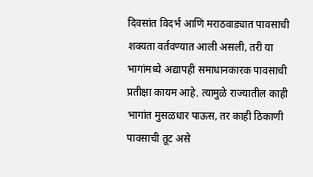दिवसांत विदर्भ आणि मराठवाड्यात पावसाची शक्यता वर्तवण्यात आली असली, तरी या भागांमध्ये अद्यापही समाधानकारक पावसाची प्रतीक्षा कायम आहे. त्यामुळे राज्यातील काही भागांत मुसळधार पाऊस, तर काही ठिकाणी पावसाची तूट असे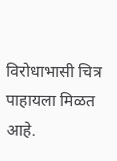विरोधाभासी चित्र पाहायला मिळत आहे.